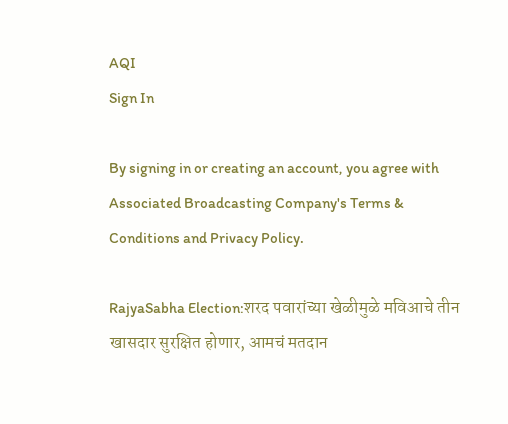AQI
Sign In

By signing in or creating an account, you agree with Associated Broadcasting Company's Terms & Conditions and Privacy Policy.

RajyaSabha Election:शरद पवारांच्या खेळीमुळे मविआचे तीन खासदार सुरक्षित होणार, आमचं मतदान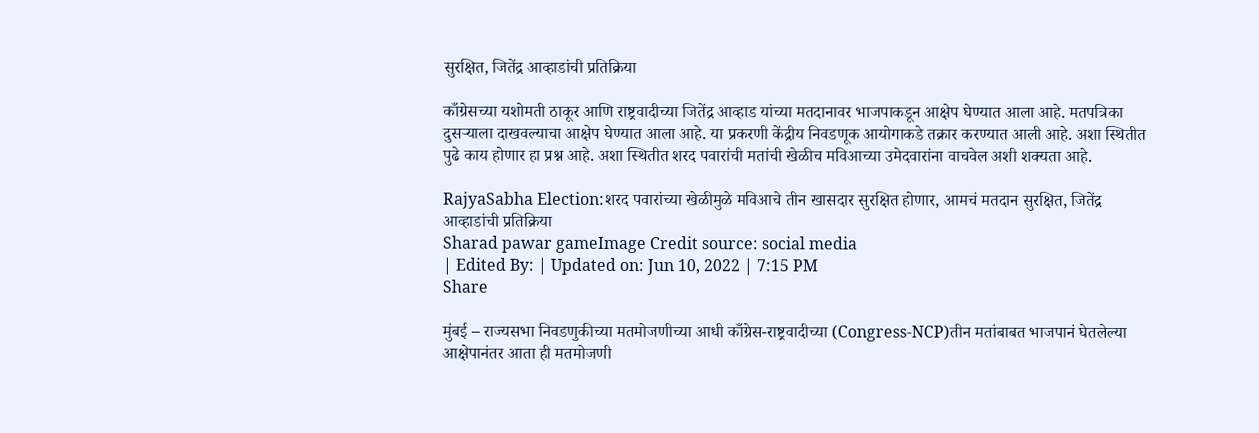सुरक्षित, जितेंद्र आव्हाडांची प्रतिक्रिया

काँग्रेसच्या यशोमती ठाकूर आणि राष्ट्रवादीच्या जितेंद्र आव्हाड यांच्या मतदानावर भाजपाकडून आक्षेप घेण्यात आला आहे. मतपत्रिका दुसऱ्याला दाखवल्याचा आक्षेप घेण्यात आला आहे. या प्रकरणी केंद्रीय निवडणूक आयोगाकडे तक्रार करण्यात आली आहे. अशा स्थितीत पुढे काय होणार हा प्रश्न आहे. अशा स्थितीत शरद पवारांची मतांची खेळीच मविआच्या उमेदवारांना वाचवेल अशी शक्यता आहे.

RajyaSabha Election:शरद पवारांच्या खेळीमुळे मविआचे तीन खासदार सुरक्षित होणार, आमचं मतदान सुरक्षित, जितेंद्र आव्हाडांची प्रतिक्रिया
Sharad pawar gameImage Credit source: social media
| Edited By: | Updated on: Jun 10, 2022 | 7:15 PM
Share

मुंबई – राज्यसभा निवडणुकीच्या मतमोजणीच्या आधी काँग्रेस-राष्ट्रवादीच्या (Congress-NCP)तीन मतांबाबत भाजपानं घेतलेल्या आक्षेपानंतर आता ही मतमोजणी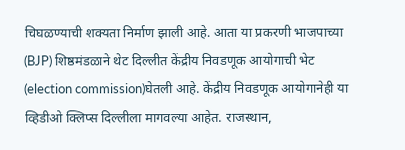चिघळण्याची शक्यता निर्माण झाली आहे. आता या प्रकरणी भाजपाच्या (BJP) शिष्ठमंडळाने थेट दिल्लीत केंद्रीय निवडणूक आयोगाची भेट (election commission)घेतली आहे. केंद्रीय निवडणूक आयोगानेही या व्हिडीओ क्लिप्स दिल्लीला मागवल्या आहेत. राजस्थान,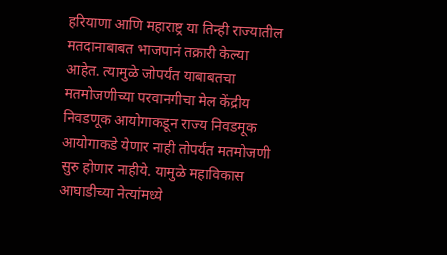हरियाणा आणि महाराष्ट्र या तिन्ही राज्यातील मतदानाबाबत भाजपानं तक्रारी केल्या आहेत. त्यामुळे जोपर्यंत याबाबतचा मतमोजणीच्या परवानगीचा मेल केंद्रीय निवडणूक आयोगाकडून राज्य निवडमूक आयोगाकडे येणार नाही तोपर्यंत मतमोजणी सुरु होणार नाहीये. यामुळे महाविकास आघाडीच्या नेत्यांमध्ये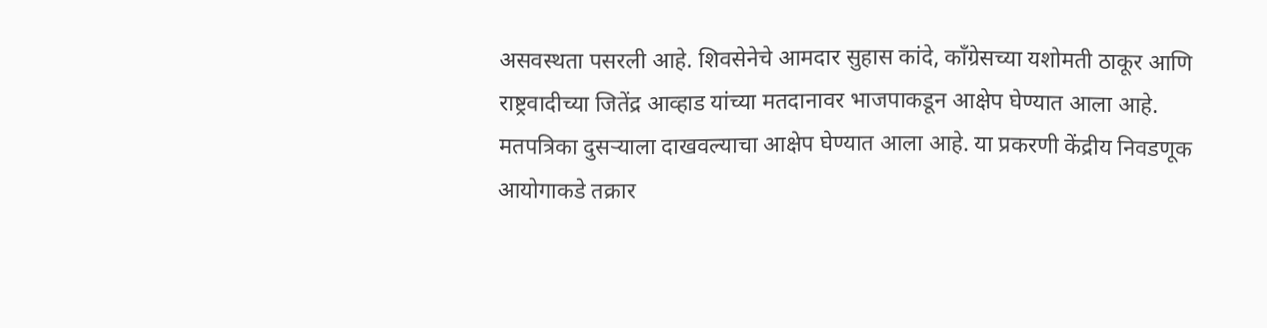असवस्थता पसरली आहे. शिवसेनेचे आमदार सुहास कांदे, काँग्रेसच्या यशोमती ठाकूर आणि राष्ट्रवादीच्या जितेंद्र आव्हाड यांच्या मतदानावर भाजपाकडून आक्षेप घेण्यात आला आहे. मतपत्रिका दुसऱ्याला दाखवल्याचा आक्षेप घेण्यात आला आहे. या प्रकरणी केंद्रीय निवडणूक आयोगाकडे तक्रार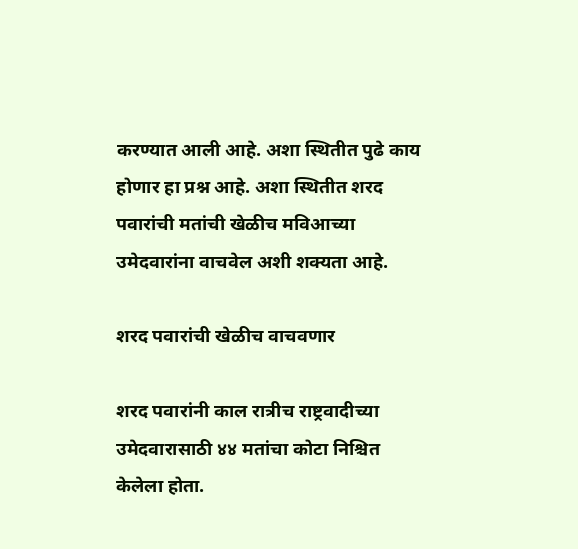करण्यात आली आहे. अशा स्थितीत पुढे काय होणार हा प्रश्न आहे. अशा स्थितीत शरद पवारांची मतांची खेळीच मविआच्या उमेदवारांना वाचवेल अशी शक्यता आहे.

शरद पवारांची खेळीच वाचवणार

शरद पवारांनी काल रात्रीच राष्ट्रवादीच्या उमेदवारासाठी ४४ मतांचा कोटा निश्चित केलेला होता.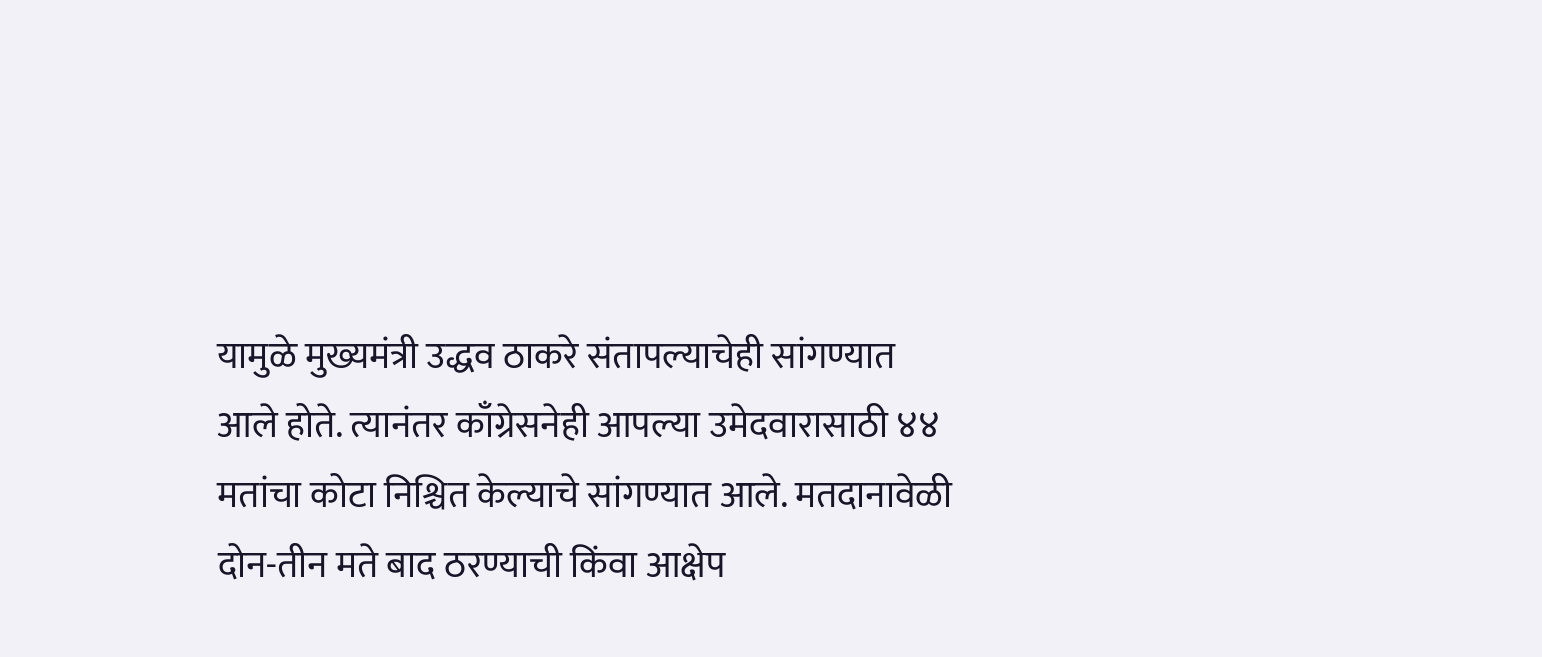यामुळे मुख्यमंत्री उद्धव ठाकरे संतापल्याचेही सांगण्यात आले होते. त्यानंतर काँग्रेसनेही आपल्या उमेदवारासाठी ४४ मतांचा कोटा निश्चित केल्याचे सांगण्यात आले. मतदानावेळी दोन-तीन मते बाद ठरण्याची किंवा आक्षेप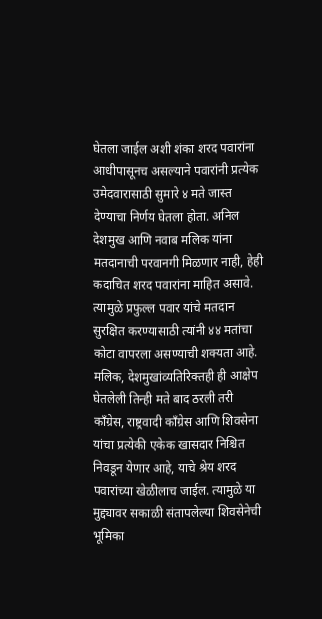घेतला जाईल अशी शंका शरद पवारांना आधीपासूनच असल्याने पवारांनी प्रत्येक उमेदवारासाठी सुमारे ४ मते जास्त देण्याचा निर्णय घेतला होता. अनिल देशमुख आणि नवाब मलिक यांना मतदानाची परवानगी मिळणार नाही, हेही कदाचित शरद पवारांना माहित असावे. त्यामुळे प्रफुल्ल पवार यांचे मतदान सुरक्षित करण्यासाठी त्यांनी ४४ मतांचा कोटा वापरला असण्याची शक्यता आहे. मलिक, देशमुखांव्यतिरिक्तही ही आक्षेप घेतलेली तिन्ही मते बाद ठरली तरी काँग्रेस, राष्ट्रवादी काँग्रेस आणि शिवसेना यांचा प्रत्येकी एकेक खासदार निश्चित निवडून येणार आहे, याचे श्रेय शरद पवारांच्या खेळीलाच जाईल. त्यामुळे या मुद्द्यावर सकाळी संतापलेल्या शिवसेनेची भूमिका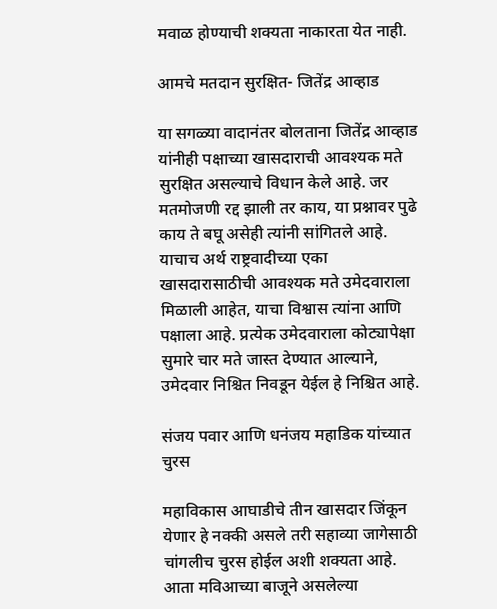मवाळ होण्याची शक्यता नाकारता येत नाही.

आमचे मतदान सुरक्षित- जितेंद्र आव्हाड

या सगळ्या वादानंतर बोलताना जितेंद्र आव्हाड यांनीही पक्षाच्या खासदाराची आवश्यक मते सुरक्षित असल्याचे विधान केले आहे. जर मतमोजणी रद्द झाली तर काय, या प्रश्नावर पुढे काय ते बघू असेही त्यांनी सांगितले आहे. याचाच अर्थ राष्ट्रवादीच्या एका खासदारासाठीची आवश्यक मते उमेदवाराला मिळाली आहेत, याचा विश्वास त्यांना आणि पक्षाला आहे. प्रत्येक उमेदवाराला कोट्यापेक्षा सुमारे चार मते जास्त देण्यात आल्याने, उमेदवार निश्चित निवडून येईल हे निश्चित आहे.

संजय पवार आणि धनंजय महाडिक यांच्यात चुरस

महाविकास आघाडीचे तीन खासदार जिंकून येणार हे नक्की असले तरी सहाव्या जागेसाठी चांगलीच चुरस होईल अशी शक्यता आहे. आता मविआच्या बाजूने असलेल्या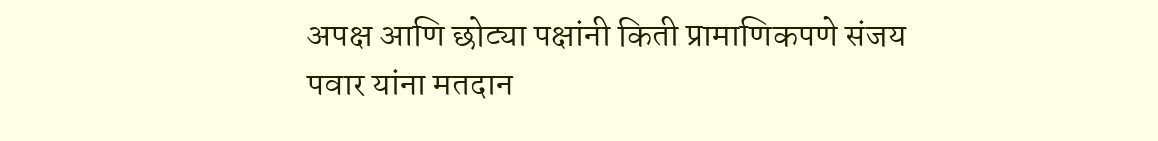अपक्ष आणि छोट्या पक्षांनी किती प्रामाणिकपणे संजय पवार यांना मतदान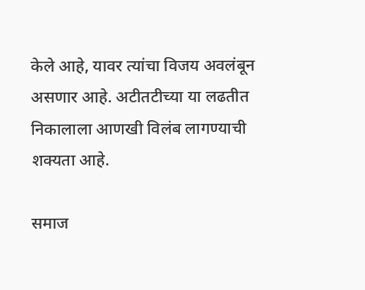केले आहे, यावर त्यांचा विजय अवलंबून असणार आहे. अटीतटीच्या या लढतीत निकालाला आणखी विलंब लागण्याची शक्यता आहे.

समाज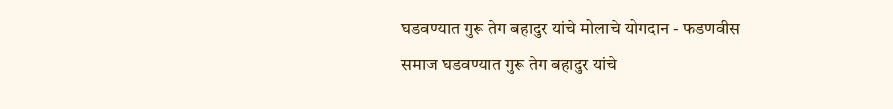घडवण्यात गुरू तेग बहादुर यांचे मोलाचे योगदान - फडणवीस
समाज घडवण्यात गुरू तेग बहादुर यांचे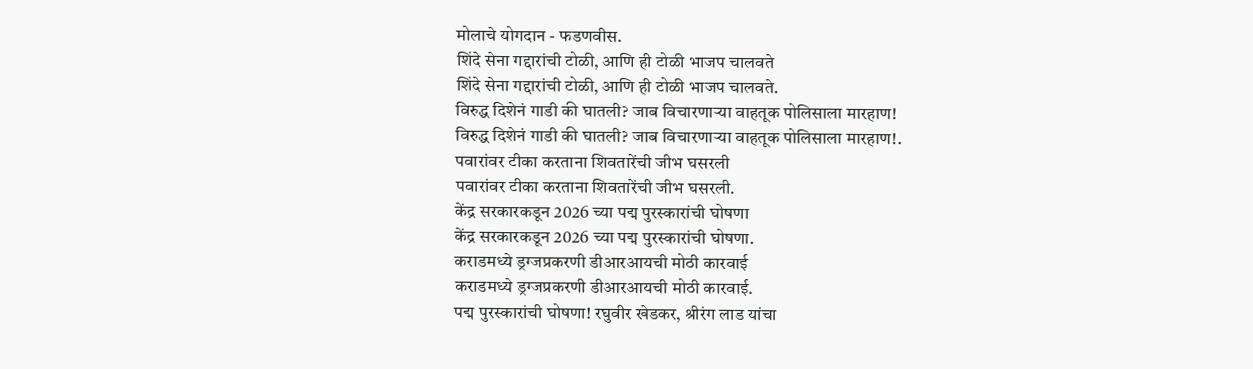मोलाचे योगदान - फडणवीस.
शिंदे सेना गद्दारांची टोळी, आणि ही टोळी भाजप चालवते
शिंदे सेना गद्दारांची टोळी, आणि ही टोळी भाजप चालवते.
विरुद्ध दिशेनं गाडी की घातली? जाब विचारणाऱ्या वाहतूक पोलिसाला मारहाण!
विरुद्ध दिशेनं गाडी की घातली? जाब विचारणाऱ्या वाहतूक पोलिसाला मारहाण!.
पवारांवर टीका करताना शिवतारेंची जीभ घसरली
पवारांवर टीका करताना शिवतारेंची जीभ घसरली.
केंद्र सरकारकडून 2026 च्या पद्म पुरस्कारांची घोषणा
केंद्र सरकारकडून 2026 च्या पद्म पुरस्कारांची घोषणा.
कराडमध्ये ड्रग्जप्रकरणी डीआरआयची मोठी कारवाई
कराडमध्ये ड्रग्जप्रकरणी डीआरआयची मोठी कारवाई.
पद्म पुरस्कारांची घोषणा! रघुवीर खेडकर, श्रीरंग लाड यांचा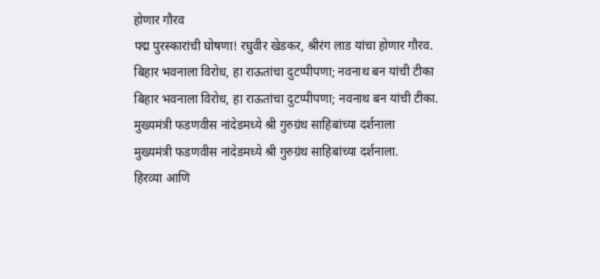होणार गौरव
पद्म पुरस्कारांची घोषणा! रघुवीर खेडकर, श्रीरंग लाड यांचा होणार गौरव.
बिहार भवनाला विरोध, हा राऊतांचा दुटप्पीपणा; नवनाथ बन यांची टीका
बिहार भवनाला विरोध, हा राऊतांचा दुटप्पीपणा; नवनाथ बन यांची टीका.
मुख्यमंत्री फडणवीस नांदेडमध्ये श्री गुरुग्रंथ साहिबांच्या दर्शनाला
मुख्यमंत्री फडणवीस नांदेडमध्ये श्री गुरुग्रंथ साहिबांच्या दर्शनाला.
हिरव्या आणि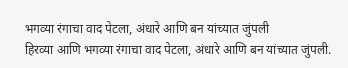भगव्या रंगाचा वाद पेटला, अंधारे आणि बन यांच्यात जुंपली
हिरव्या आणि भगव्या रंगाचा वाद पेटला, अंधारे आणि बन यांच्यात जुंपली.